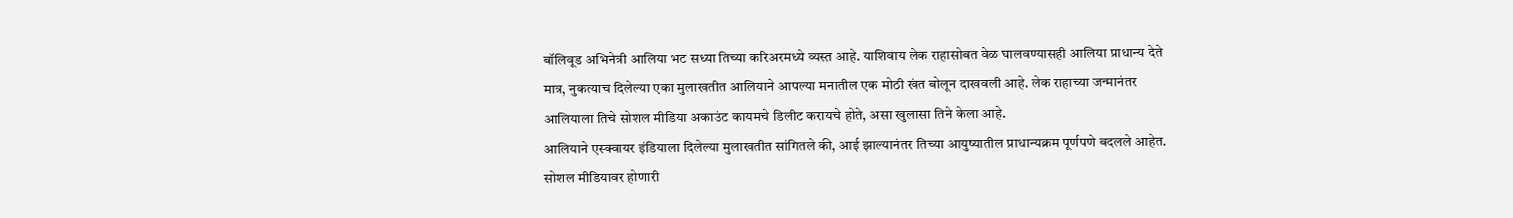बॉलिवूड अभिनेत्री आलिया भट सध्या तिच्या करिअरमध्ये व्यस्त आहे. याशिवाय लेक राहासोबत वेळ घालवण्यासही आलिया प्राधान्य देते मात्र, नुकत्याच दिलेल्या एका मुलाखतीत आलियाने आपल्या मनातील एक मोठी खंत बोलून दाखवली आहे. लेक राहाच्या जन्मानंतर आलियाला तिचे सोशल मीडिया अकाउंट कायमचे डिलीट करायचे होते, असा खुलासा तिने केला आहे.
आलियाने एस्क्वायर इंडियाला दिलेल्या मुलाखतीत सांगितले की, आई झाल्यानंतर तिच्या आयुष्यातील प्राधान्यक्रम पूर्णपणे बदलले आहेत. सोशल मीडियावर होणारी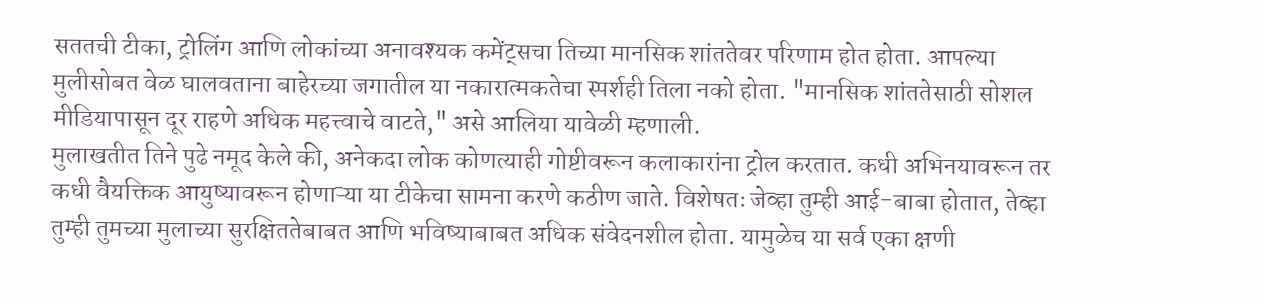सततची टीका, ट्रोलिंग आणि लोकांच्या अनावश्यक कमेंट्सचा तिच्या मानसिक शांततेवर परिणाम होत होता. आपल्या मुलीसोबत वेळ घालवताना बाहेरच्या जगातील या नकारात्मकतेचा स्पर्शही तिला नको होता. "मानसिक शांततेसाठी सोशल मीडियापासून दूर राहणे अधिक महत्त्वाचे वाटते," असे आलिया यावेळी म्हणाली.
मुलाखतीत तिने पुढे नमूद केले की, अनेकदा लोक कोणत्याही गोष्टीवरून कलाकारांना ट्रोल करतात. कधी अभिनयावरून तर कधी वैयक्तिक आयुष्यावरून होणाऱ्या या टीकेचा सामना करणे कठीण जाते. विशेषतः जेव्हा तुम्ही आई-बाबा होतात, तेव्हा तुम्ही तुमच्या मुलाच्या सुरक्षिततेबाबत आणि भविष्याबाबत अधिक संवेदनशील होता. यामुळेच या सर्व एका क्षणी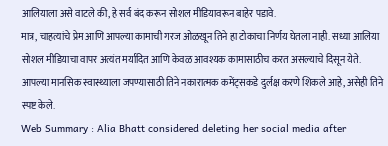आलियाला असे वाटले की, हे सर्व बंद करून सोशल मीडियावरून बाहेर पडावे.
मात्र, चाहत्यांचे प्रेम आणि आपल्या कामाची गरज ओळखून तिने हा टोकाचा निर्णय घेतला नाही. सध्या आलिया सोशल मीडियाचा वापर अत्यंत मर्यादित आणि केवळ आवश्यक कामासाठीच करत असल्याचे दिसून येते. आपल्या मानसिक स्वास्थ्याला जपण्यासाठी तिने नकारात्मक कमेंट्सकडे दुर्लक्ष करणे शिकले आहे, असेही तिने स्पष्ट केले.
Web Summary : Alia Bhatt considered deleting her social media after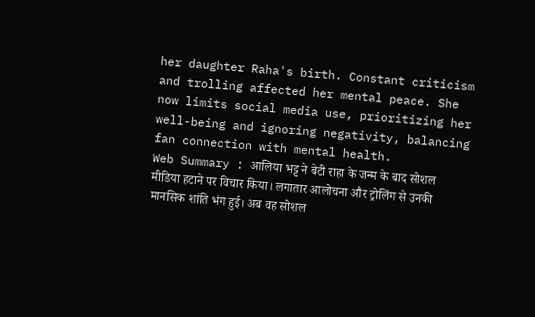her daughter Raha's birth. Constant criticism and trolling affected her mental peace. She now limits social media use, prioritizing her well-being and ignoring negativity, balancing fan connection with mental health.
Web Summary : आलिया भट्ट ने बेटी राहा के जन्म के बाद सोशल मीडिया हटाने पर विचार किया। लगातार आलोचना और ट्रोलिंग से उनकी मानसिक शांति भंग हुई। अब वह सोशल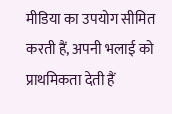मीडिया का उपयोग सीमित करती हैं, अपनी भलाई को प्राथमिकता देती हैं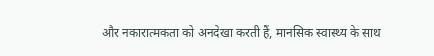और नकारात्मकता को अनदेखा करती हैं, मानसिक स्वास्थ्य के साथ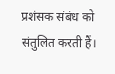प्रशंसक संबंध को संतुलित करती हैं।